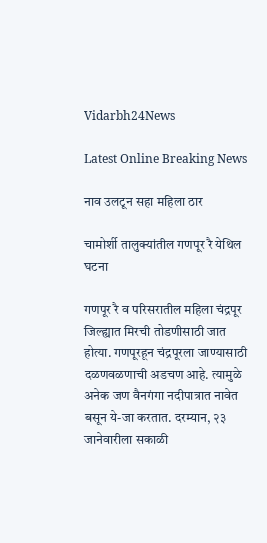Vidarbh24News

Latest Online Breaking News

नाव उलटून सहा महिला ठार

चामोर्शी तालुक्यांतील गणपूर रै येथिल घटना

गणपूर रै व परिसरातील महिला चंद्रपूर जिल्ह्यात मिरची तोडणीसाठी जात होत्या. गणपूरहून चंद्रपूरला जाण्यासाठी दळणवळणाची अडचण आहे. त्यामुळे अनेक जण वैनगंगा नदीपात्रात नावेत बसून ये-जा करतात. दरम्यान, २३ जानेवारीला सकाळी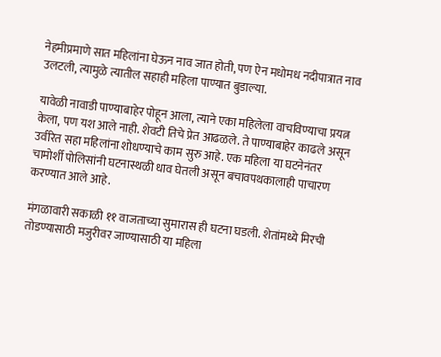नेहमीप्रमाणे सात महिलांना घेऊन नाव जात होती, पण ऐन मधोमध नदीपात्रात नाव उलटली, त्यामुळे त्यातील सहाही महिला पाण्यात बुडाल्या.

यावेळी नावाडी पाण्याबाहेर पोहून आला, त्याने एका महिलेला वाचविण्याचा प्रयत्न केला, पण यश आले नाही. शेवटी तिचे प्रेत आढळले. ते पाण्याबाहेर काढले असून उर्वरित सहा महिलांना शोधण्याचे काम सुरु आहे. एक महिला या घटनेनंतर चामोर्शी पोलिसांनी घटनास्थळी धाव घेतली असून बचावपथकालाही पाचारण करण्यात आले आहे.

मंगळावारी सकाळी ११ वाजताच्या सुमारास ही घटना घडली. शेतांमध्ये मिरची तोडण्यासाठी मजुरीवर जाण्यासाठी या महिला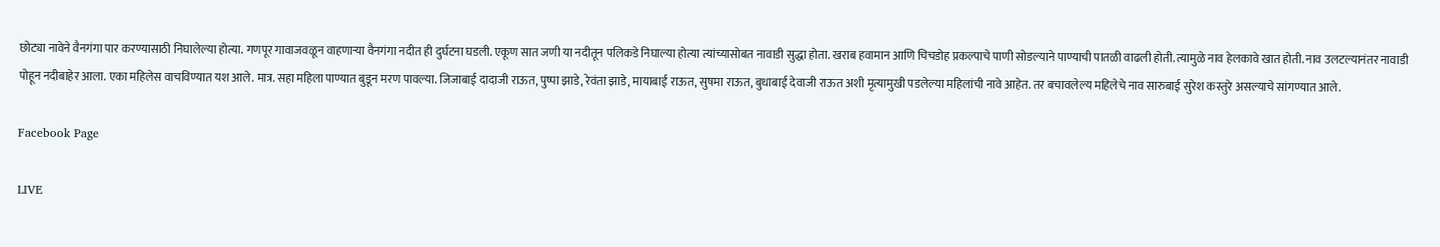छोट्या नावेने वैनगंगा पार करण्यासाठी निघालेल्या होत्या. गणपूर गावाजवळून वाहणाऱ्या वैनगंगा नदीत ही दुर्घटना घडली. एकूण सात जणी या नदीतून पलिकडे निघाल्या होत्या त्यांच्यासोबत नावाडी सुद्धा होता. खराब हवामान आणि चिचडोह प्रकल्पाचे पाणी सोडल्याने पाण्याची पातळी वाढली होती. त्यामुळे नाव हेलकावे खात होती. नाव उलटल्यानंतर नावाडी पोहून नदीबाहेर आला. एका महिलेस वाचविण्यात यश आले. मात्र. सहा महिला पाण्यात बुडून मरण पावल्या. जिजाबाई दादाजी राऊत, पुष्पा झाडे, रेवंता झाडे, मायाबाई राऊत, सुषमा राऊत, बुधाबाई देवाजी राऊत अशी मृत्यामुखी पडलेल्या महिलांची नावे आहेत. तर बचावलेल्य महिलेचे नाव सारुबाई सुरेश कस्तुरे असल्याचे सांगण्यात आले.

Facebook Page

LIVE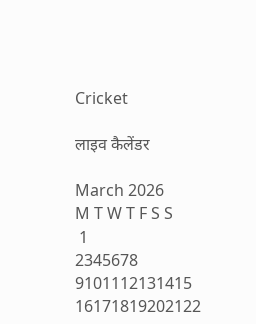Cricket

लाइव कैलेंडर

March 2026
M T W T F S S
 1
2345678
9101112131415
16171819202122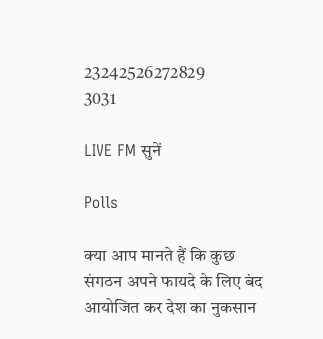23242526272829
3031

LIVE FM सुनें

Polls

क्या आप मानते हैं कि कुछ संगठन अपने फायदे के लिए बंद आयोजित कर देश का नुकसान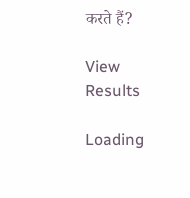करते हैं?

View Results

Loading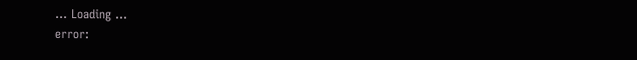... Loading ...
error: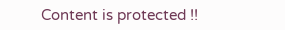Content is protected !!